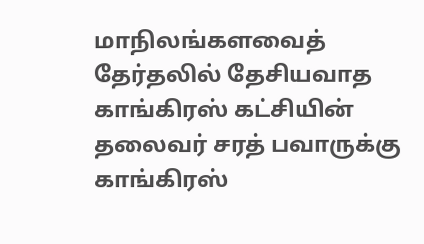மாநிலங்களவைத் தேர்தலில் தேசியவாத காங்கிரஸ் கட்சியின் தலைவர் சரத் பவாருக்கு காங்கிரஸ்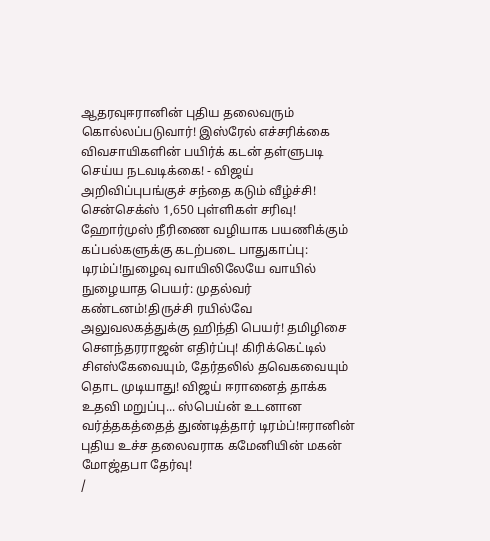ஆதரவுஈரானின் புதிய தலைவரும் கொல்லப்படுவார்! இஸ்ரேல் எச்சரிக்கை விவசாயிகளின் பயிர்க் கடன் தள்ளுபடி செய்ய நடவடிக்கை! - விஜய் அறிவிப்புபங்குச் சந்தை கடும் வீழ்ச்சி! சென்செக்ஸ் 1,650 புள்ளிகள் சரிவு! ஹோர்முஸ் நீரிணை வழியாக பயணிக்கும் கப்பல்களுக்கு கடற்படை பாதுகாப்பு: டிரம்ப்!நுழைவு வாயிலிலேயே வாயில் நுழையாத பெயர்: முதல்வர் கண்டனம்!திருச்சி ரயில்வே அலுவலகத்துக்கு ஹிந்தி பெயர்! தமிழிசை செளந்தரராஜன் எதிர்ப்பு! கிரிக்கெட்டில் சிஎஸ்கேவையும், தேர்தலில் தவெகவையும் தொட முடியாது! விஜய் ஈரானைத் தாக்க உதவி மறுப்பு... ஸ்பெய்ன் உடனான வர்த்தகத்தைத் துண்டித்தார் டிரம்ப்!ஈரானின் புதிய உச்ச தலைவராக கமேனியின் மகன் மோஜ்தபா தேர்வு!
/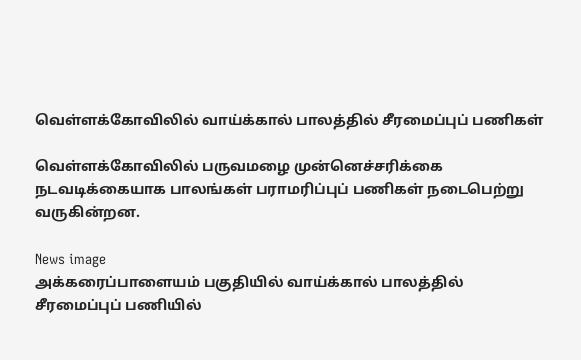வெள்ளக்கோவிலில் வாய்க்கால் பாலத்தில் சீரமைப்புப் பணிகள்

வெள்ளக்கோவிலில் பருவமழை முன்னெச்சரிக்கை நடவடிக்கையாக பாலங்கள் பராமரிப்புப் பணிகள் நடைபெற்று வருகின்றன.

News image
அக்கரைப்பாளையம் பகுதியில் வாய்க்கால் பாலத்தில் சீரமைப்புப் பணியில்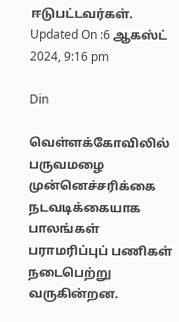ஈடுபட்டவர்கள்.
Updated On :6 ஆகஸ்ட் 2024, 9:16 pm

Din

வெள்ளக்கோவிலில் பருவமழை முன்னெச்சரிக்கை நடவடிக்கையாக பாலங்கள் பராமரிப்புப் பணிகள் நடைபெற்று வருகின்றன.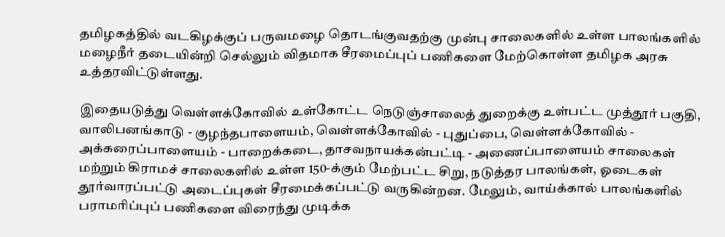தமிழகத்தில் வடகிழக்குப் பருவமழை தொடங்குவதற்கு முன்பு சாலைகளில் உள்ள பாலங்களில் மழைநீர் தடையின்றி செல்லும் விதமாக சீரமைப்புப் பணிகளை மேற்கொள்ள தமிழக அரசு உத்தரவிட்டுள்ளது.

இதையடுத்து வெள்ளக்கோவில் உள்கோட்ட நெடுஞ்சாலைத் துறைக்கு உள்பட்ட முத்தூர் பகுதி, வாலிபனங்காடு - குழந்தபாளையம், வெள்ளக்கோவில் - புதுப்பை, வெள்ளக்கோவில் - அக்கரைப்பாளையம் - பாறைக்கடை, தாசவநாயக்கன்பட்டி - அணைப்பாளையம் சாலைகள் மற்றும் கிராமச் சாலைகளில் உள்ள 150-க்கும் மேற்பட்ட சிறு, நடுத்தர பாலங்கள், ஓடைகள் தூர்வாரப்பட்டு அடைப்புகள் சீரமைக்கப்பட்டு வருகின்றன. மேலும், வாய்க்கால் பாலங்களில் பராமரிப்புப் பணிகளை விரைந்து முடிக்க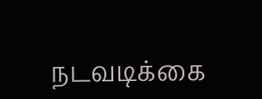நடவடிக்கை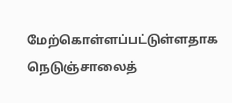மேற்கொள்ளப்பட்டுள்ளதாக நெடுஞ்சாலைத்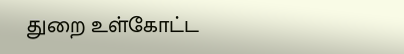துறை உள்கோட்ட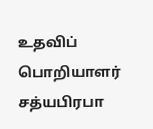உதவிப் பொறியாளர் சத்யபிரபா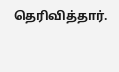தெரிவித்தார்.